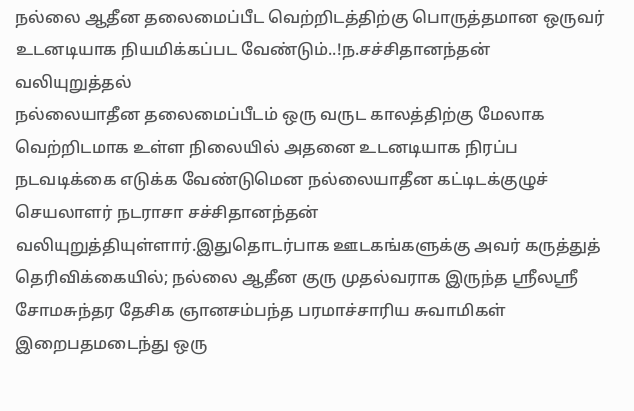நல்லை ஆதீன தலைமைப்பீட வெற்றிடத்திற்கு பொருத்தமான ஒருவர் உடனடியாக நியமிக்கப்பட வேண்டும்..!ந.சச்சிதானந்தன் வலியுறுத்தல்
நல்லையாதீன தலைமைப்பீடம் ஒரு வருட காலத்திற்கு மேலாக வெற்றிடமாக உள்ள நிலையில் அதனை உடனடியாக நிரப்ப நடவடிக்கை எடுக்க வேண்டுமென நல்லையாதீன கட்டிடக்குழுச் செயலாளர் நடராசா சச்சிதானந்தன் வலியுறுத்தியுள்ளார்.இதுதொடர்பாக ஊடகங்களுக்கு அவர் கருத்துத் தெரிவிக்கையில்; நல்லை ஆதீன குரு முதல்வராக இருந்த ஸ்ரீலஸ்ரீ சோமசுந்தர தேசிக ஞானசம்பந்த பரமாச்சாரிய சுவாமிகள் இறைபதமடைந்து ஒரு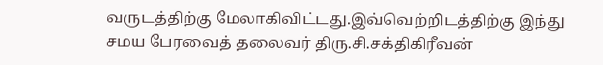வருடத்திற்கு மேலாகிவிட்டது.இவ்வெற்றிடத்திற்கு இந்து சமய பேரவைத் தலைவர் திரு.சி.சக்திகிரீவன்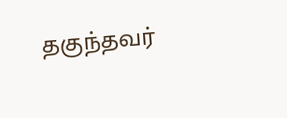தகுந்தவர்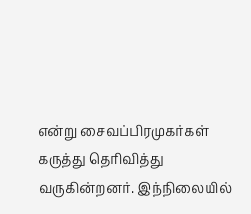என்று சைவப்பிரமுகர்கள் கருத்து தெரிவித்து வருகின்றனர். இந்நிலையில்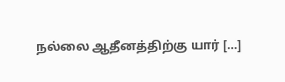நல்லை ஆதீனத்திற்கு யார் […]